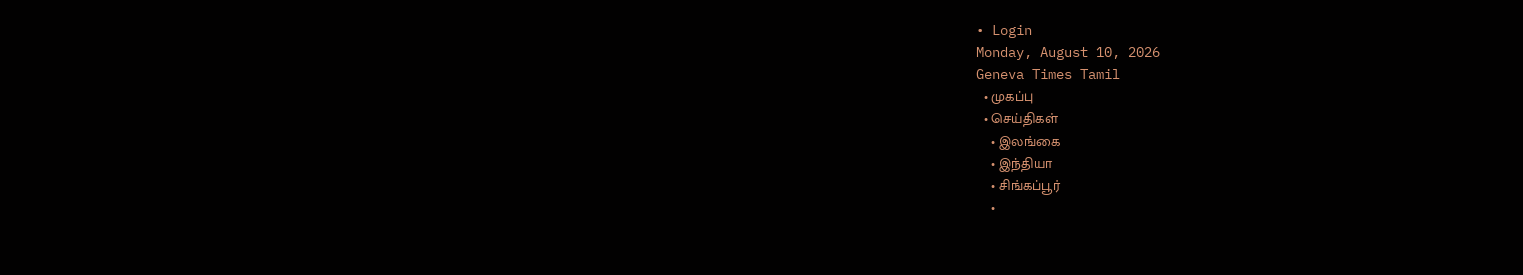• Login
Monday, August 10, 2026
Geneva Times Tamil
  • முகப்பு
  • செய்திகள்
    • இலங்கை
    • இந்தியா
    • சிங்கப்பூர்
    •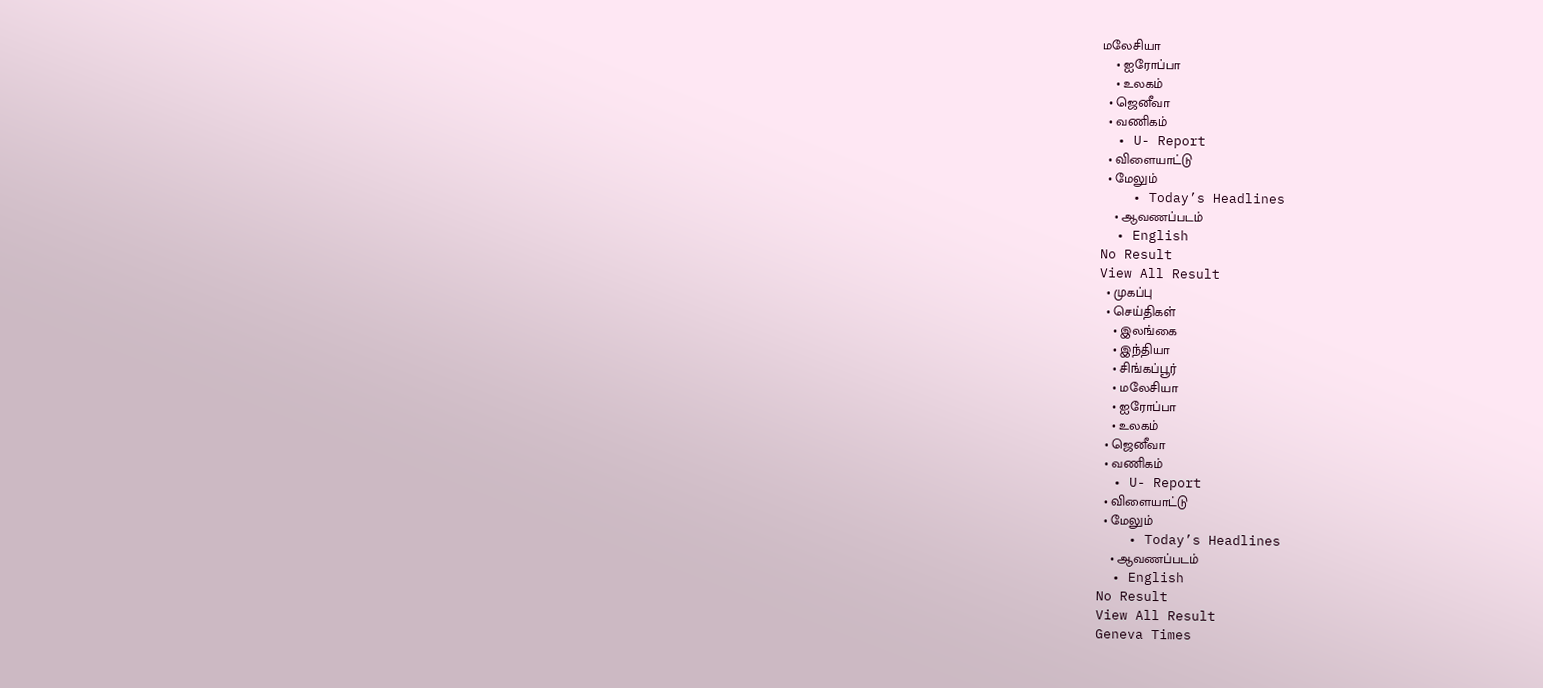மலேசியா
    • ஐரோப்பா
    • உலகம்
  • ஜெனீவா
  • வணிகம்
  • U- Report
  • விளையாட்டு
  • மேலும்
    • Today’s Headlines
    • ஆவணப்படம்
  • English
No Result
View All Result
  • முகப்பு
  • செய்திகள்
    • இலங்கை
    • இந்தியா
    • சிங்கப்பூர்
    • மலேசியா
    • ஐரோப்பா
    • உலகம்
  • ஜெனீவா
  • வணிகம்
  • U- Report
  • விளையாட்டு
  • மேலும்
    • Today’s Headlines
    • ஆவணப்படம்
  • English
No Result
View All Result
Geneva Times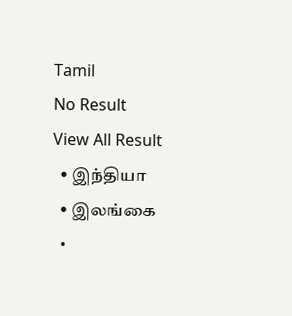Tamil
No Result
View All Result
  • இந்தியா
  • இலங்கை
  •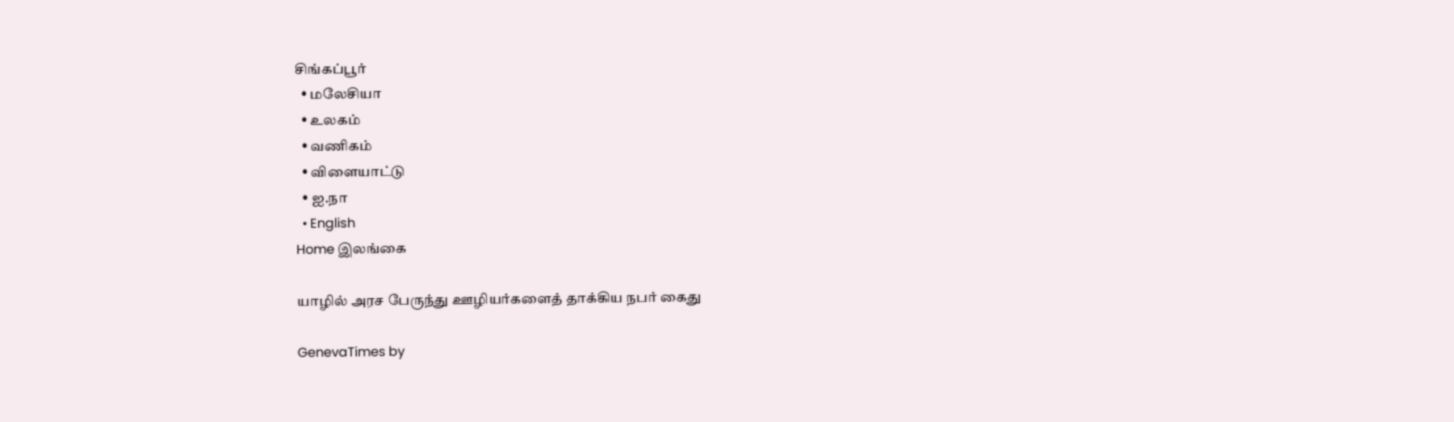சிங்கப்பூர்
  • மலேசியா
  • உலகம்
  • வணிகம்
  • விளையாட்டு
  • ஐ.நா
  • English
Home இலங்கை

யாழில் அரச பேருந்து ஊழியர்களைத் தாக்கிய நபர் கைது

GenevaTimes by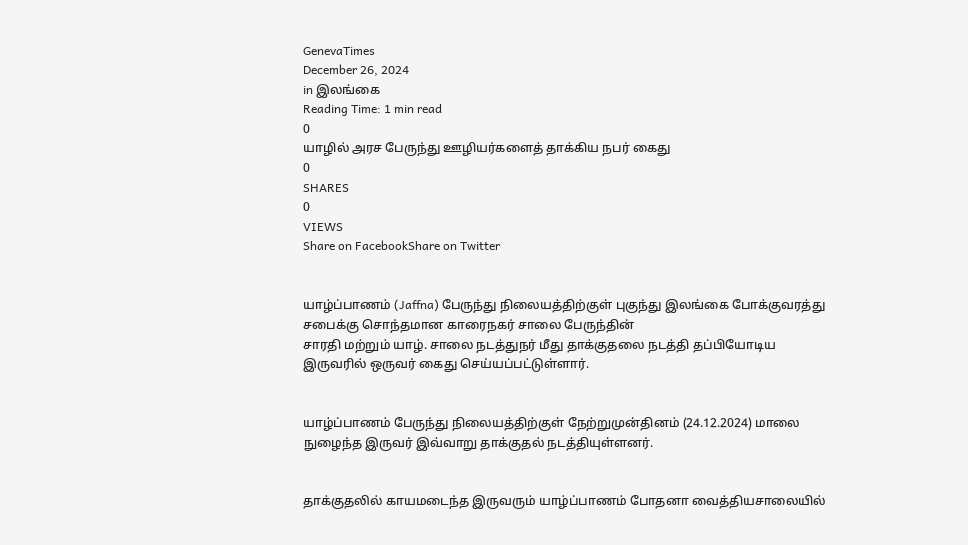GenevaTimes
December 26, 2024
in இலங்கை
Reading Time: 1 min read
0
யாழில் அரச பேருந்து ஊழியர்களைத் தாக்கிய நபர் கைது
0
SHARES
0
VIEWS
Share on FacebookShare on Twitter


யாழ்ப்பாணம் (Jaffna) பேருந்து நிலையத்திற்குள் புகுந்து இலங்கை போக்குவரத்து சபைக்கு சொந்தமான காரைநகர் சாலை பேருந்தின்
சாரதி மற்றும் யாழ். சாலை நடத்துநர் மீது தாக்குதலை நடத்தி தப்பியோடிய இருவரில் ஒருவர் கைது செய்யப்பட்டுள்ளார்.


யாழ்ப்பாணம் பேருந்து நிலையத்திற்குள் நேற்றுமுன்தினம் (24.12.2024) மாலை நுழைந்த இருவர் இவ்வாறு தாக்குதல் நடத்தியுள்ளனர்.


தாக்குதலில் காயமடைந்த இருவரும் யாழ்ப்பாணம் போதனா வைத்தியசாலையில்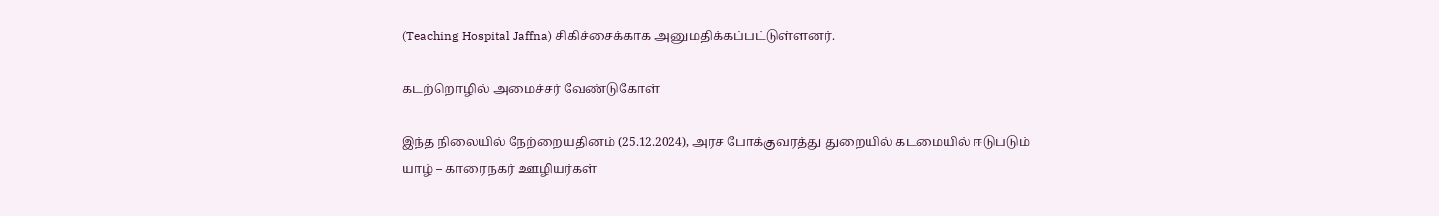(Teaching Hospital Jaffna) சிகிச்சைக்காக அனுமதிக்கப்பட்டுள்ளனர்.

கடற்றொழில் அமைச்சர் வேண்டுகோள்

இந்த நிலையில் நேற்றையதினம் (25.12.2024), அரச போக்குவரத்து துறையில் கடமையில் ஈடுபடும்
யாழ் – காரைநகர் ஊழியர்கள்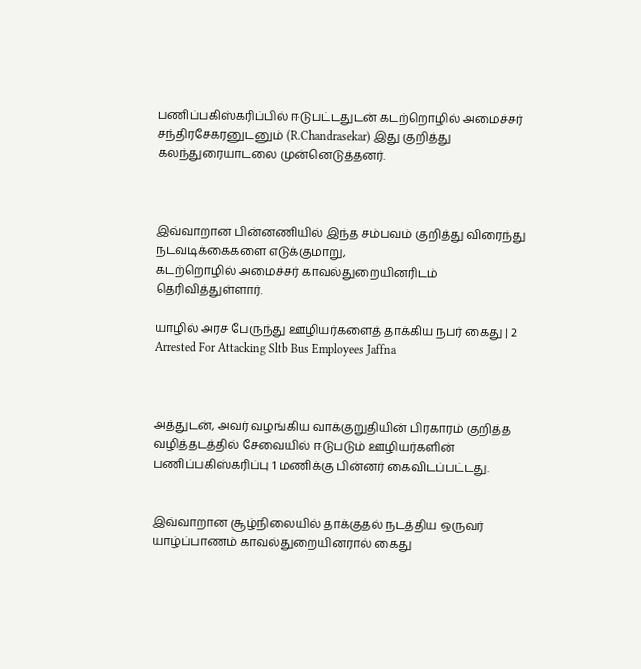பணிப்பகிஸ்கரிப்பில் ஈடுபட்டதுடன் கடற்றொழில் அமைச்சர் சந்திரசேகரனுடனும் (R.Chandrasekar) இது குறித்து கலந்துரையாடலை முன்னெடுத்தனர்.



இவ்வாறான பின்னணியில் இந்த சம்பவம் குறித்து விரைந்து நடவடிக்கைகளை எடுக்குமாறு,
கடற்றொழில் அமைச்சர் காவல்துறையினரிடம் தெரிவித்துள்ளார்.

யாழில் அரச பேருந்து ஊழியர்களைத் தாக்கிய நபர் கைது | 2 Arrested For Attacking Sltb Bus Employees Jaffna



அத்துடன், அவர் வழங்கிய வாக்குறுதியின் பிரகாரம் குறித்த வழித்தடத்தில் சேவையில் ஈடுபடும் ஊழியர்களின் பணிப்பகிஸ்கரிப்பு 1 மணிக்கு பின்னர் கைவிடப்பட்டது.


இவ்வாறான சூழ்நிலையில் தாக்குதல் நடத்திய ஒருவர் யாழ்ப்பாணம் காவல்துறையினரால் கைது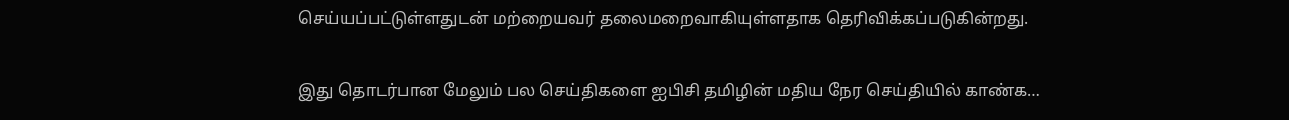செய்யப்பட்டுள்ளதுடன் மற்றையவர் தலைமறைவாகியுள்ளதாக தெரிவிக்கப்படுகின்றது.

இது தொடர்பான மேலும் பல செய்திகளை ஐபிசி தமிழின் மதிய நேர செய்தியில் காண்க…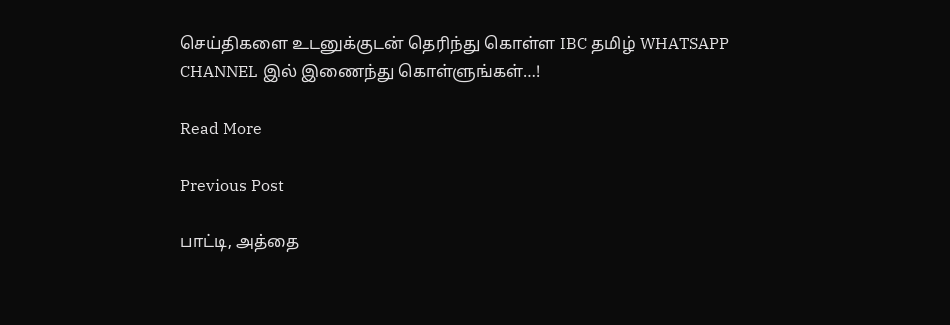செய்திகளை உடனுக்குடன் தெரிந்து கொள்ள IBC தமிழ் WHATSAPP CHANNEL இல் இணைந்து கொள்ளுங்கள்…!

Read More

Previous Post

பாட்டி, அத்தை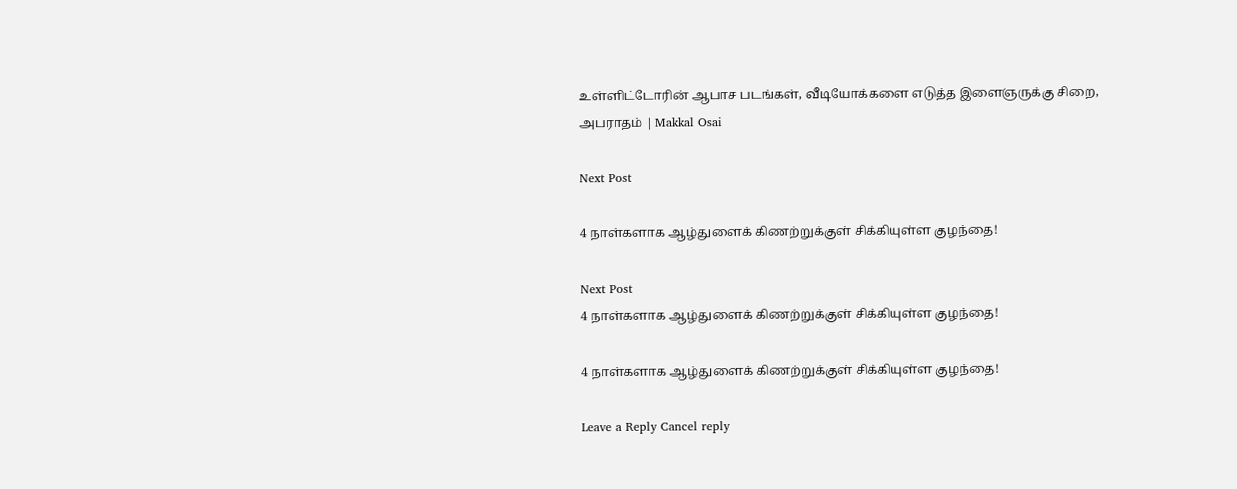உள்ளிட்டோரின் ஆபாச படங்கள், வீடியோக்களை எடுத்த இளைஞருக்கு சிறை, அபராதம் | Makkal Osai

Next Post

4 நாள்களாக ஆழ்துளைக் கிணற்றுக்குள் சிக்கியுள்ள குழந்தை!

Next Post
4 நாள்களாக ஆழ்துளைக் கிணற்றுக்குள் சிக்கியுள்ள குழந்தை!

4 நாள்களாக ஆழ்துளைக் கிணற்றுக்குள் சிக்கியுள்ள குழந்தை!

Leave a Reply Cancel reply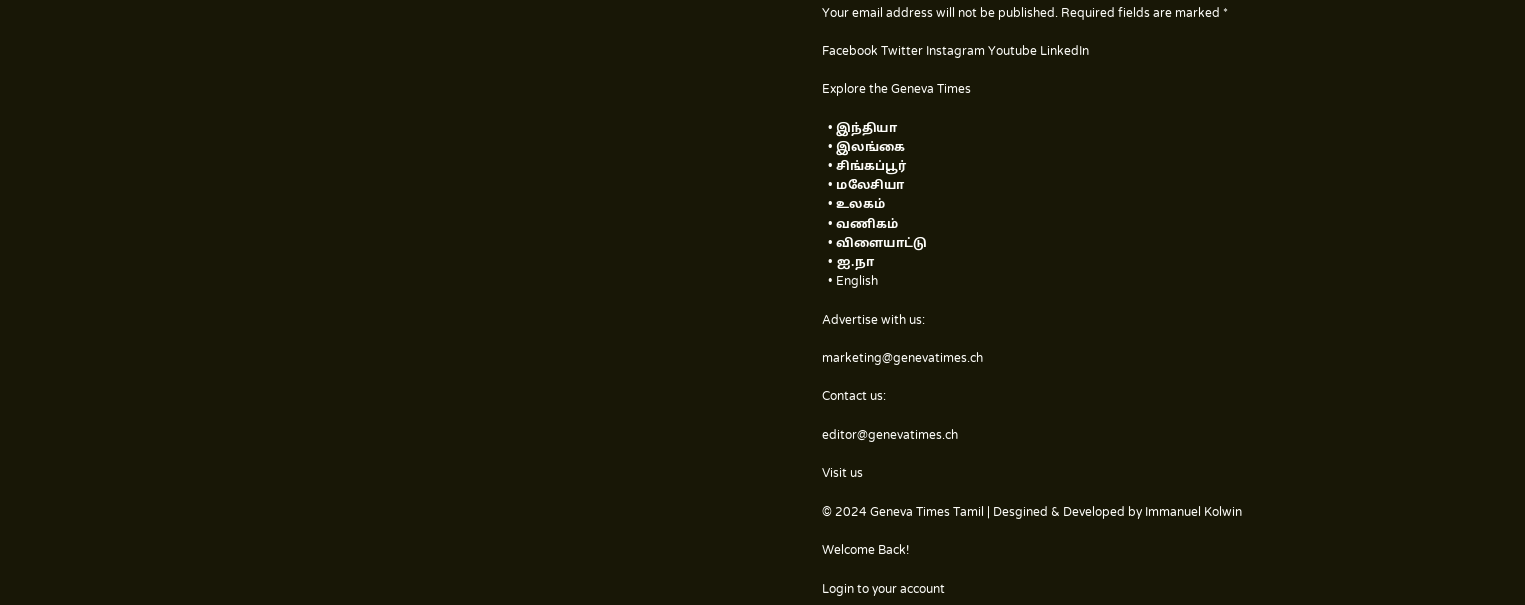Your email address will not be published. Required fields are marked *

Facebook Twitter Instagram Youtube LinkedIn

Explore the Geneva Times

  • இந்தியா
  • இலங்கை
  • சிங்கப்பூர்
  • மலேசியா
  • உலகம்
  • வணிகம்
  • விளையாட்டு
  • ஐ.நா
  • English

Advertise with us:

marketing@genevatimes.ch

Contact us:

editor@genevatimes.ch

Visit us

© 2024 Geneva Times Tamil | Desgined & Developed by Immanuel Kolwin

Welcome Back!

Login to your account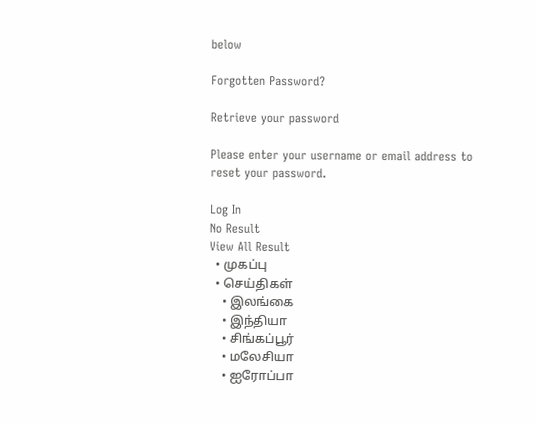below

Forgotten Password?

Retrieve your password

Please enter your username or email address to reset your password.

Log In
No Result
View All Result
  • முகப்பு
  • செய்திகள்
    • இலங்கை
    • இந்தியா
    • சிங்கப்பூர்
    • மலேசியா
    • ஐரோப்பா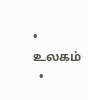• உலகம்
  •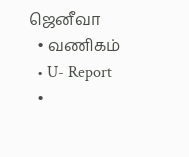ஜெனீவா
  • வணிகம்
  • U- Report
  •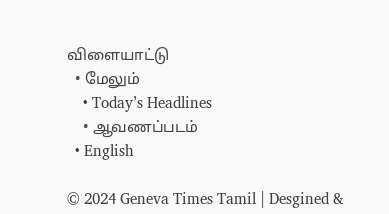விளையாட்டு
  • மேலும்
    • Today’s Headlines
    • ஆவணப்படம்
  • English

© 2024 Geneva Times Tamil | Desgined &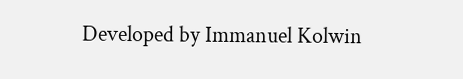Developed by Immanuel Kolwin